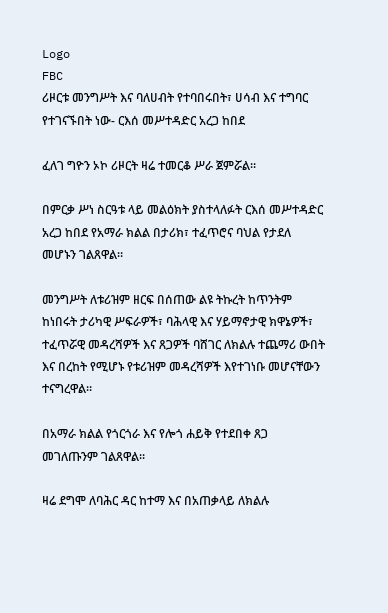Logo
FBC
ሪዞርቱ መንግሥት እና ባለሀብት የተባበሩበት፣ ሀሳብ እና ተግባር የተገናኙበት ነው- ርእሰ መሥተዳድር አረጋ ከበደ

ፈለገ ግዮን ኦኮ ሪዞርት ዛሬ ተመርቆ ሥራ ጀምሯል።

በምርቃ ሥነ ስርዓቱ ላይ መልዕክት ያስተላለፉት ርእሰ መሥተዳድር አረጋ ከበደ የአማራ ክልል በታሪክ፣ ተፈጥሮና ባህል የታደለ መሆኑን ገልጸዋል።

መንግሥት ለቱሪዝም ዘርፍ በሰጠው ልዩ ትኩረት ከጥንትም ከነበሩት ታሪካዊ ሥፍራዎች፣ ባሕላዊ እና ሃይማኖታዊ ክዋኔዎች፣ ተፈጥሯዊ መዳረሻዎች እና ጸጋዎች ባሸገር ለክልሉ ተጨማሪ ውበት እና በረከት የሚሆኑ የቱሪዝም መዳረሻዎች እየተገነቡ መሆናቸውን ተናግረዋል።

በአማራ ክልል የጎርጎራ እና የሎጎ ሐይቅ የተደበቀ ጸጋ መገለጡንም ገልጸዋል።

ዛሬ ደግሞ ለባሕር ዳር ከተማ እና በአጠቃላይ ለክልሉ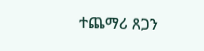ተጨማሪ ጸጋን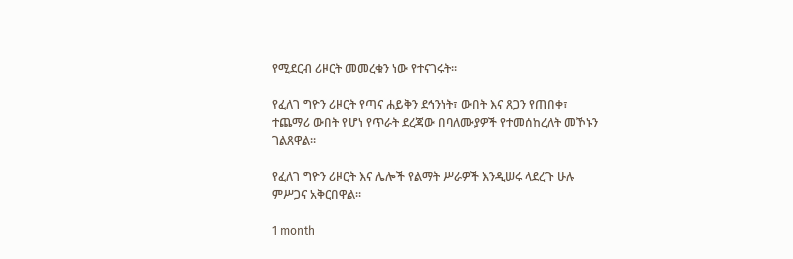የሚደርብ ሪዞርት መመረቁን ነው የተናገሩት።

የፈለገ ግዮን ሪዞርት የጣና ሐይቅን ደኅንነት፣ ውበት እና ጸጋን የጠበቀ፣ ተጨማሪ ውበት የሆነ የጥራት ደረጃው በባለሙያዎች የተመሰከረለት መኾኑን ገልጸዋል።

የፈለገ ግዮን ሪዞርት እና ሌሎች የልማት ሥራዎች እንዲሠሩ ላደረጉ ሁሉ ምሥጋና አቅርበዋል።

1 month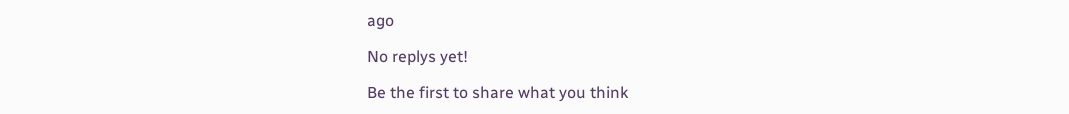ago

No replys yet!

Be the first to share what you think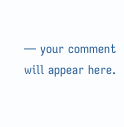— your comment will appear here.